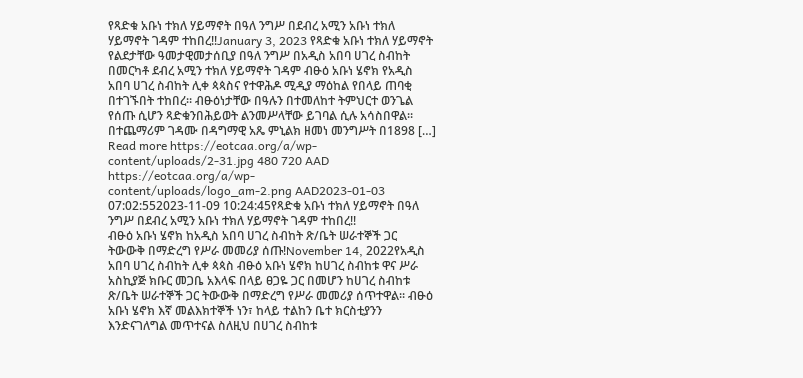የጻድቁ አቡነ ተክለ ሃይማኖት በዓለ ንግሥ በደብረ አሚን አቡነ ተክለ ሃይማኖት ገዳም ተከበረ!!January 3, 2023 የጻድቁ አቡነ ተክለ ሃይማኖት የልደታቸው ዓመታዊመታሰቢያ በዓለ ንግሥ በአዲስ አበባ ሀገረ ስብከት በመርካቶ ደብረ አሚን ተክለ ሃይማኖት ገዳም ብፁዕ አቡነ ሄኖክ የአዲስ አበባ ሀገረ ስብከት ሊቀ ጳጳስና የተዋሕዶ ሚዲያ ማዕከል የበላይ ጠባቂ በተገኙበት ተከበረ። ብፁዕነታቸው በዓሉን በተመለከተ ትምህርተ ወንጌል የሰጡ ሲሆን ጻድቁንበሕይወት ልንመሥላቸው ይገባል ሲሉ አሳስበዋል። በተጨማሪም ገዳሙ በዳግማዊ አጼ ምኒልክ ዘመነ መንግሥት በ1898 […] Read more https://eotcaa.org/a/wp-content/uploads/2-31.jpg 480 720 AAD https://eotcaa.org/a/wp-content/uploads/logo_am-2.png AAD2023-01-03 07:02:552023-11-09 10:24:45የጻድቁ አቡነ ተክለ ሃይማኖት በዓለ ንግሥ በደብረ አሚን አቡነ ተክለ ሃይማኖት ገዳም ተከበረ!!
ብፁዕ አቡነ ሄኖክ ከአዲስ አበባ ሀገረ ስብከት ጽ/ቤት ሠራተኞች ጋር ትውውቅ በማድረግ የሥራ መመሪያ ሰጡ!November 14, 2022የአዲስ አበባ ሀገረ ስብከት ሊቀ ጳጳስ ብፁዕ አቡነ ሄኖክ ከሀገረ ስብከቱ ዋና ሥራ አስኪያጅ ክቡር መጋቤ አእላፍ በላይ ፀጋዬ ጋር በመሆን ከሀገረ ስብከቱ ጽ/ቤት ሠራተኞች ጋር ትውውቅ በማድረግ የሥራ መመሪያ ሰጥተዋል። ብፁዕ አቡነ ሄኖክ እኛ መልእክተኞች ነን፣ ከላይ ተልከን ቤተ ክርስቲያንን እንድናገለግል መጥተናል ስለዚህ በሀገረ ስብከቱ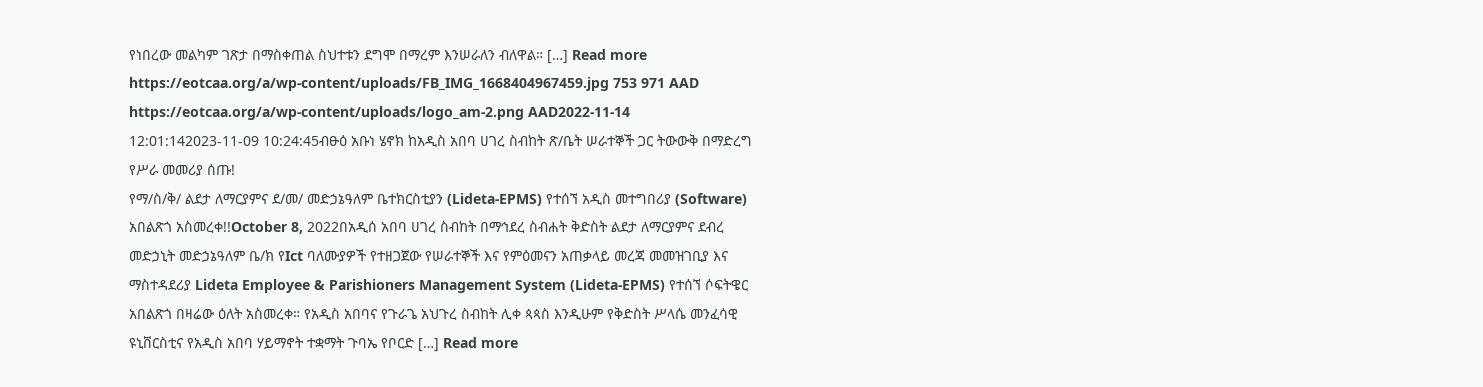የነበረው መልካም ገጽታ በማስቀጠል ስህተቱን ደግሞ በማረም እንሠራለን ብለዋል። […] Read more https://eotcaa.org/a/wp-content/uploads/FB_IMG_1668404967459.jpg 753 971 AAD https://eotcaa.org/a/wp-content/uploads/logo_am-2.png AAD2022-11-14 12:01:142023-11-09 10:24:45ብፁዕ አቡነ ሄኖክ ከአዲስ አበባ ሀገረ ስብከት ጽ/ቤት ሠራተኞች ጋር ትውውቅ በማድረግ የሥራ መመሪያ ሰጡ!
የማ/ስ/ቅ/ ልደታ ለማርያምና ደ/መ/ መድኃኔዓለም ቤተክርስቲያን (Lideta-EPMS) የተሰኘ አዲስ መተግበሪያ (Software) አበልጽጎ አስመረቀ!!October 8, 2022በአዲሰ አበባ ሀገረ ስብከት በማኅደረ ስብሐት ቅድስት ልደታ ለማርያምና ደብረ መድኃኒት መድኃኔዓለም ቤ/ክ የIct ባለሙያዎች የተዘጋጀው የሠራተኞች እና የምዕመናን አጠቃላይ መረጃ መመዝገቢያ እና ማስተዳደሪያ Lideta Employee & Parishioners Management System (Lideta-EPMS) የተሰኘ ሶፍትዌር አበልጽጎ በዛሬው ዕለት አስመረቀ። የአዲስ አበባና የጉራጌ አህጉረ ስብከት ሊቀ ጳጳስ እንዲሁም የቅድስት ሥላሴ መንፈሳዊ ዩኒቨርስቲና የአዲስ አበባ ሃይማኖት ተቋማት ጉባኤ የቦርድ […] Read more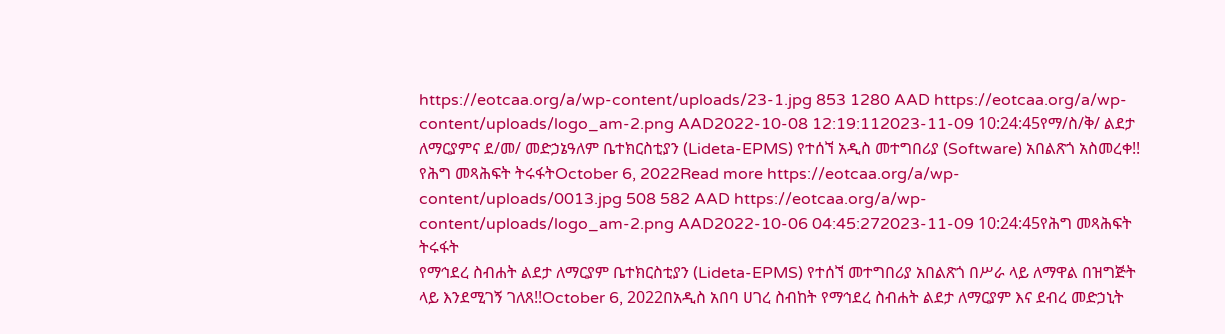https://eotcaa.org/a/wp-content/uploads/23-1.jpg 853 1280 AAD https://eotcaa.org/a/wp-content/uploads/logo_am-2.png AAD2022-10-08 12:19:112023-11-09 10:24:45የማ/ስ/ቅ/ ልደታ ለማርያምና ደ/መ/ መድኃኔዓለም ቤተክርስቲያን (Lideta-EPMS) የተሰኘ አዲስ መተግበሪያ (Software) አበልጽጎ አስመረቀ!!
የሕግ መጻሕፍት ትሩፋትOctober 6, 2022Read more https://eotcaa.org/a/wp-content/uploads/0013.jpg 508 582 AAD https://eotcaa.org/a/wp-content/uploads/logo_am-2.png AAD2022-10-06 04:45:272023-11-09 10:24:45የሕግ መጻሕፍት ትሩፋት
የማኅደረ ስብሐት ልደታ ለማርያም ቤተክርስቲያን (Lideta-EPMS) የተሰኘ መተግበሪያ አበልጽጎ በሥራ ላይ ለማዋል በዝግጅት ላይ እንደሚገኝ ገለጸ!!October 6, 2022በአዲስ አበባ ሀገረ ስብከት የማኅደረ ስብሐት ልደታ ለማርያም እና ደብረ መድኃኒት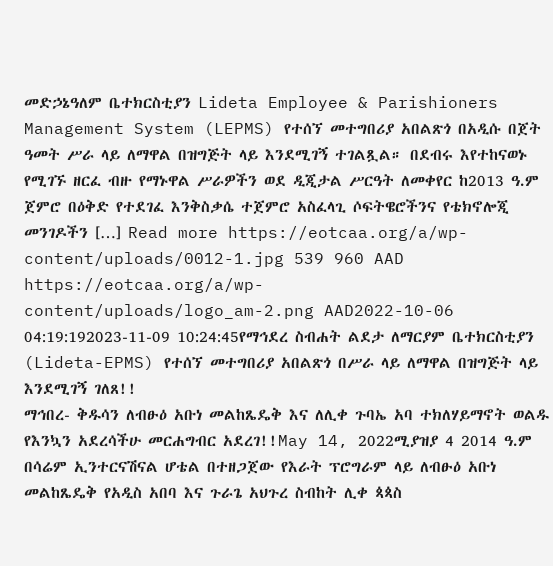መድኃኔዓለም ቤተክርስቲያን Lideta Employee & Parishioners Management System (LEPMS) የተሰኘ መተግበሪያ አበልጽጎ በአዲሱ በጀት ዓመት ሥራ ላይ ለማዋል በዝግጅት ላይ እንደሚገኝ ተገልጿል። በደብሩ እየተከናወኑ የሚገኙ ዘርፈ ብዙ የማኑዋል ሥራዎችን ወደ ዲጂታል ሥርዓት ለመቀየር ከ2013 ዓ.ም ጀምሮ በዕቅድ የተደገፈ እንቅስቃሴ ተጀምሮ አስፈላጊ ሶፍትዌሮችንና የቴክኖሎጂ መንገዶችን […] Read more https://eotcaa.org/a/wp-content/uploads/0012-1.jpg 539 960 AAD https://eotcaa.org/a/wp-content/uploads/logo_am-2.png AAD2022-10-06 04:19:192023-11-09 10:24:45የማኅደረ ስብሐት ልደታ ለማርያም ቤተክርስቲያን (Lideta-EPMS) የተሰኘ መተግበሪያ አበልጽጎ በሥራ ላይ ለማዋል በዝግጅት ላይ እንደሚገኝ ገለጸ!!
ማኅበረ- ቅዱሳን ለብፁዕ አቡነ መልከጼዴቅ እና ለሊቀ ጉባኤ አባ ተክለሃይማኖት ወልዱ የእንኳን አደረሳችሁ መርሐግብር አደረገ!!May 14, 2022ሚያዝያ 4 2014 ዓ.ም በሳሬም ኢንተርናሽናል ሆቴል በተዘጋጀው የእራት ፕሮግራም ላይ ለብፁዕ አቡነ መልከጼዴቅ የአዲስ አበባ እና ጉራጌ አህጉረ ስብከት ሊቀ ጳጳስ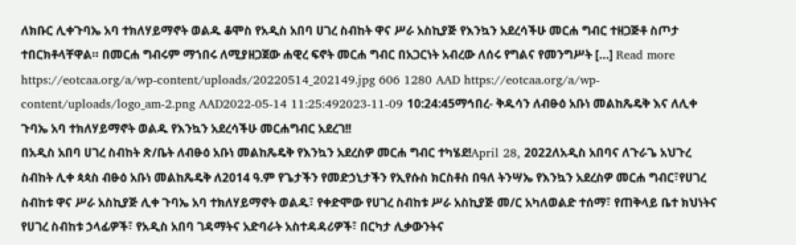ለክቡር ሊቀጉባኤ አባ ተክለሃይማኖት ወልዱ ቆሞስ የአዲስ አበባ ሀገረ ስብከት ዋና ሥራ አስኪያጅ የእንኳን አደረሳችሁ መርሐ ግብር ተዘጋጅቶ ስጦታ ተበርክቶላቸዋል። በመርሐ ግብሩም ማኀበሩ ለሚያዘጋጀው ሐዊረ ፍኖት መርሐ ግብር በአጋርነት አብረው ለሰሩ የግልና የመንግሥት […] Read more https://eotcaa.org/a/wp-content/uploads/20220514_202149.jpg 606 1280 AAD https://eotcaa.org/a/wp-content/uploads/logo_am-2.png AAD2022-05-14 11:25:492023-11-09 10:24:45ማኅበረ- ቅዱሳን ለብፁዕ አቡነ መልከጼዴቅ እና ለሊቀ ጉባኤ አባ ተክለሃይማኖት ወልዱ የእንኳን አደረሳችሁ መርሐግብር አደረገ!!
በአዲስ አበባ ሀገረ ስብከት ጽ/ቤት ለብፁዕ አቡነ መልከጼዴቅ የእንኳን አደረስዎ መርሐ ግብር ተካሄደ!April 28, 2022ለአዲስ አበባና ለጉራጌ አህጉረ ስብከት ሊቀ ጳጳስ ብፁዕ አቡነ መልከጼዴቅ ለ2014 ዓ.ም የጌታችን የመድኃኒታችን የኢየሱስ ክርስቶስ በዓለ ትንሣኤ የእንኳን አደረስዎ መርሐ ግብር፣የሀገረ ስብከቱ ዋና ሥራ አስኪያጅ ሊቀ ጉባኤ አባ ተክለሃይማኖት ወልዱ፣ የቀድሞው የሀገረ ስብከቱ ሥራ አስኪያጅ መ/ር አካለወልድ ተሰማ፣ የጠቅላይ ቤተ ክህነትና የሀገረ ስብከቱ ኃላፊዎች፣ የአዲስ አበባ ገዳማትና አድባራት አስተዳዳሪዎች፣ በርካታ ሊቃውንትና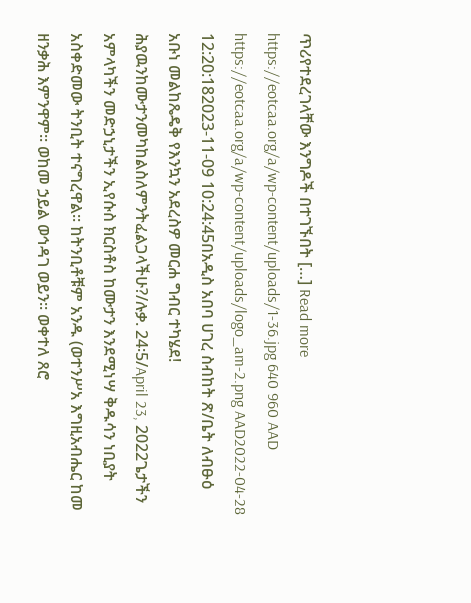ጥሪየተደረገላቸው እንግዶች በተገኙበት […] Read more https://eotcaa.org/a/wp-content/uploads/1-36.jpg 640 960 AAD https://eotcaa.org/a/wp-content/uploads/logo_am-2.png AAD2022-04-28 12:20:182023-11-09 10:24:45በአዲስ አበባ ሀገረ ስብከት ጽ/ቤት ለብፁዕ አቡነ መልከጼዴቅ የእንኳን አደረስዎ መርሐ ግብር ተካሄደ!
ሕያዉንከሙታንመካከልስለምንትፈልጋላችሁ?/ሉቃ. 24፡5/April 23, 2022ጌታችን አምላካችን መድኃኒታችን ኢየሱስ ክርስቶስ ከሙታን እንደሚነሣ ቅዱሳን ነቢያት አስቀድመው ትንቢት ተናግረዋል፡፡ ከትንቢቶቹም አንዱ (ወተንሥአ እግዚአብሔር ከመ ዘንቃሕ እምንዋም፡፡ ወከመ ኃይል ወኅዳገ ወይን፡፡ ወቀተለ ጸሮ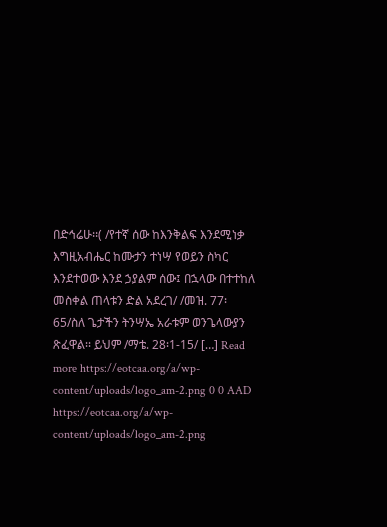በድኅሬሁ፡፡( /የተኛ ሰው ከእንቅልፍ እንደሚነቃ እግዚአብሔር ከሙታን ተነሣ የወይን ስካር እንደተወው እንደ ኃያልም ሰው፤ በኋላው በተተከለ መስቀል ጠላቱን ድል አደረገ/ /መዝ. 77፡65/ስለ ጌታችን ትንሣኤ አራቱም ወንጌላውያን ጽፈዋል፡፡ ይህም /ማቴ. 28፡1-15/ […] Read more https://eotcaa.org/a/wp-content/uploads/logo_am-2.png 0 0 AAD https://eotcaa.org/a/wp-content/uploads/logo_am-2.png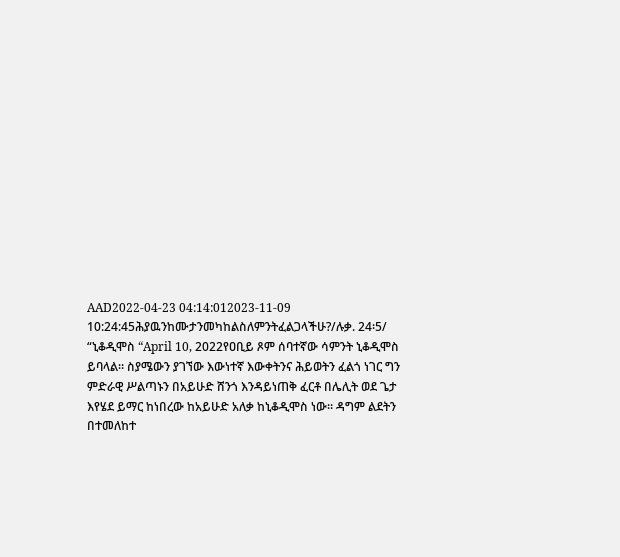AAD2022-04-23 04:14:012023-11-09 10:24:45ሕያዉንከሙታንመካከልስለምንትፈልጋላችሁ?/ሉቃ. 24፡5/
“ኒቆዲሞስ “April 10, 2022የዐቢይ ጾም ሰባተኛው ሳምንት ኒቆዲሞስ ይባላል። ስያሜውን ያገኘው እውነተኛ እውቀትንና ሕይወትን ፈልጎ ነገር ግን ምድራዊ ሥልጣኑን በአይሁድ ሸንጎ እንዳይነጠቅ ፈርቶ በሌሊት ወደ ጌታ እየሄደ ይማር ከነበረው ከአይሁድ አለቃ ከኒቆዲሞስ ነው። ዳግም ልደትን በተመለከተ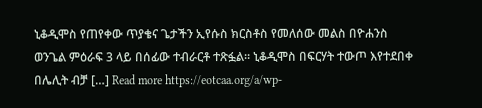ኒቆዲሞስ የጠየቀው ጥያቄና ጌታችን ኢየሱስ ክርስቶስ የመለሰው መልስ በዮሐንስ ወንጌል ምዕራፍ 3 ላይ በሰፊው ተብራርቶ ተጽፏል። ኒቆዲሞስ በፍርሃት ተውጦ እየተደበቀ በሌሊት ብቻ […] Read more https://eotcaa.org/a/wp-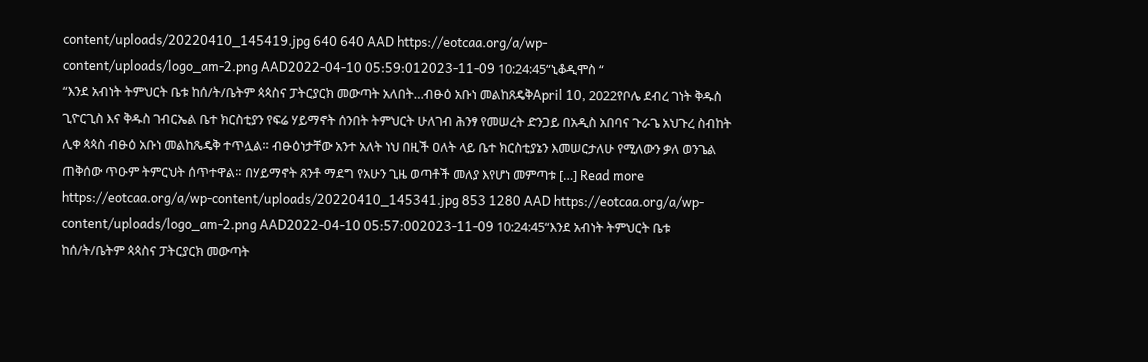content/uploads/20220410_145419.jpg 640 640 AAD https://eotcaa.org/a/wp-content/uploads/logo_am-2.png AAD2022-04-10 05:59:012023-11-09 10:24:45“ኒቆዲሞስ “
“እንደ አብነት ትምህርት ቤቱ ከሰ/ት/ቤትም ጳጳስና ፓትርያርክ መውጣት አለበት…ብፁዕ አቡነ መልከጸዴቅApril 10, 2022የቦሌ ደብረ ገነት ቅዱስ ጊዮርጊስ እና ቅዱስ ገብርኤል ቤተ ክርስቲያን የፍሬ ሃይማኖት ሰንበት ትምህርት ሁለገብ ሕንፃ የመሠረት ድንጋይ በአዲስ አበባና ጉራጌ አህጉረ ስብከት ሊቀ ጳጳስ ብፁዕ አቡነ መልከጼዴቅ ተጥሏል። ብፁዕነታቸው አንተ አለት ነህ በዚች ዐለት ላይ ቤተ ክርስቲያኔን እመሠርታለሁ የሚለውን ቃለ ወንጌል ጠቅሰው ጥዑም ትምርህት ሰጥተዋል። በሃይማኖት ጸንቶ ማደግ የአሁን ጊዜ ወጣቶች መለያ እየሆነ መምጣቱ […] Read more https://eotcaa.org/a/wp-content/uploads/20220410_145341.jpg 853 1280 AAD https://eotcaa.org/a/wp-content/uploads/logo_am-2.png AAD2022-04-10 05:57:002023-11-09 10:24:45“እንደ አብነት ትምህርት ቤቱ ከሰ/ት/ቤትም ጳጳስና ፓትርያርክ መውጣት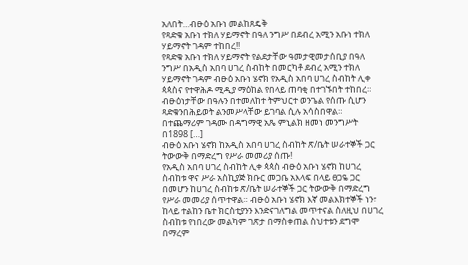አለበት…ብፁዕ አቡነ መልከጸዴቅ
የጻድቁ አቡነ ተክለ ሃይማኖት በዓለ ንግሥ በደብረ አሚን አቡነ ተክለ ሃይማኖት ገዳም ተከበረ!!
የጻድቁ አቡነ ተክለ ሃይማኖት የልደታቸው ዓመታዊመታሰቢያ በዓለ ንግሥ በአዲስ አበባ ሀገረ ስብከት በመርካቶ ደብረ አሚን ተክለ ሃይማኖት ገዳም ብፁዕ አቡነ ሄኖክ የአዲስ አበባ ሀገረ ስብከት ሊቀ ጳጳስና የተዋሕዶ ሚዲያ ማዕከል የበላይ ጠባቂ በተገኙበት ተከበረ። ብፁዕነታቸው በዓሉን በተመለከተ ትምህርተ ወንጌል የሰጡ ሲሆን ጻድቁንበሕይወት ልንመሥላቸው ይገባል ሲሉ አሳስበዋል። በተጨማሪም ገዳሙ በዳግማዊ አጼ ምኒልክ ዘመነ መንግሥት በ1898 […]
ብፁዕ አቡነ ሄኖክ ከአዲስ አበባ ሀገረ ስብከት ጽ/ቤት ሠራተኞች ጋር ትውውቅ በማድረግ የሥራ መመሪያ ሰጡ!
የአዲስ አበባ ሀገረ ስብከት ሊቀ ጳጳስ ብፁዕ አቡነ ሄኖክ ከሀገረ ስብከቱ ዋና ሥራ አስኪያጅ ክቡር መጋቤ አእላፍ በላይ ፀጋዬ ጋር በመሆን ከሀገረ ስብከቱ ጽ/ቤት ሠራተኞች ጋር ትውውቅ በማድረግ የሥራ መመሪያ ሰጥተዋል። ብፁዕ አቡነ ሄኖክ እኛ መልእክተኞች ነን፣ ከላይ ተልከን ቤተ ክርስቲያንን እንድናገለግል መጥተናል ስለዚህ በሀገረ ስብከቱ የነበረው መልካም ገጽታ በማስቀጠል ስህተቱን ደግሞ በማረም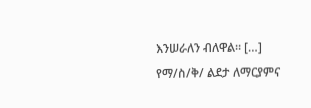እንሠራለን ብለዋል። […]
የማ/ስ/ቅ/ ልደታ ለማርያምና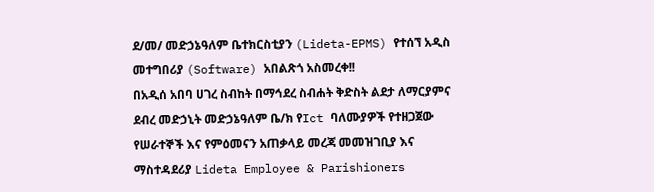ደ/መ/ መድኃኔዓለም ቤተክርስቲያን (Lideta-EPMS) የተሰኘ አዲስ መተግበሪያ (Software) አበልጽጎ አስመረቀ!!
በአዲሰ አበባ ሀገረ ስብከት በማኅደረ ስብሐት ቅድስት ልደታ ለማርያምና ደብረ መድኃኒት መድኃኔዓለም ቤ/ክ የIct ባለሙያዎች የተዘጋጀው የሠራተኞች እና የምዕመናን አጠቃላይ መረጃ መመዝገቢያ እና ማስተዳደሪያ Lideta Employee & Parishioners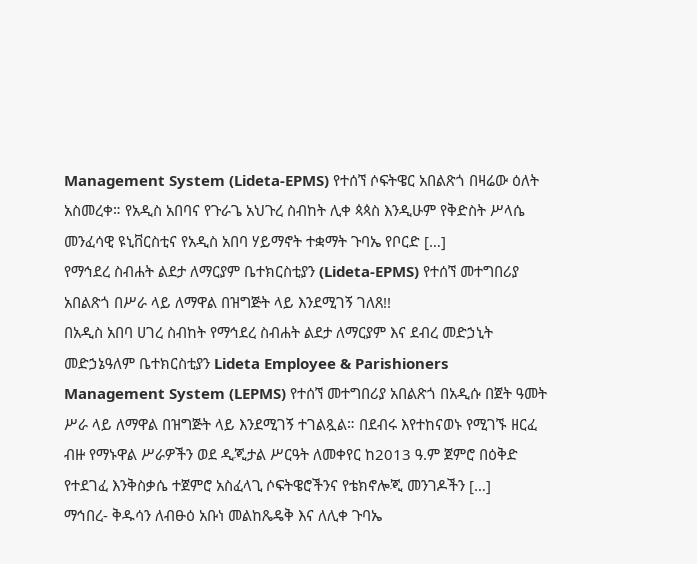Management System (Lideta-EPMS) የተሰኘ ሶፍትዌር አበልጽጎ በዛሬው ዕለት አስመረቀ። የአዲስ አበባና የጉራጌ አህጉረ ስብከት ሊቀ ጳጳስ እንዲሁም የቅድስት ሥላሴ መንፈሳዊ ዩኒቨርስቲና የአዲስ አበባ ሃይማኖት ተቋማት ጉባኤ የቦርድ […]
የማኅደረ ስብሐት ልደታ ለማርያም ቤተክርስቲያን (Lideta-EPMS) የተሰኘ መተግበሪያ አበልጽጎ በሥራ ላይ ለማዋል በዝግጅት ላይ እንደሚገኝ ገለጸ!!
በአዲስ አበባ ሀገረ ስብከት የማኅደረ ስብሐት ልደታ ለማርያም እና ደብረ መድኃኒት መድኃኔዓለም ቤተክርስቲያን Lideta Employee & Parishioners Management System (LEPMS) የተሰኘ መተግበሪያ አበልጽጎ በአዲሱ በጀት ዓመት ሥራ ላይ ለማዋል በዝግጅት ላይ እንደሚገኝ ተገልጿል። በደብሩ እየተከናወኑ የሚገኙ ዘርፈ ብዙ የማኑዋል ሥራዎችን ወደ ዲጂታል ሥርዓት ለመቀየር ከ2013 ዓ.ም ጀምሮ በዕቅድ የተደገፈ እንቅስቃሴ ተጀምሮ አስፈላጊ ሶፍትዌሮችንና የቴክኖሎጂ መንገዶችን […]
ማኅበረ- ቅዱሳን ለብፁዕ አቡነ መልከጼዴቅ እና ለሊቀ ጉባኤ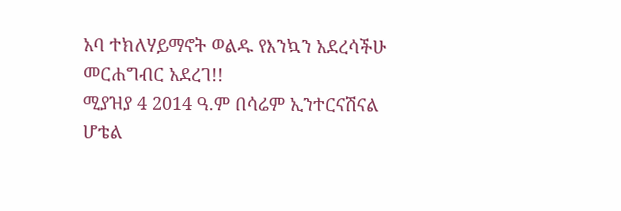አባ ተክለሃይማኖት ወልዱ የእንኳን አደረሳችሁ መርሐግብር አደረገ!!
ሚያዝያ 4 2014 ዓ.ም በሳሬም ኢንተርናሽናል ሆቴል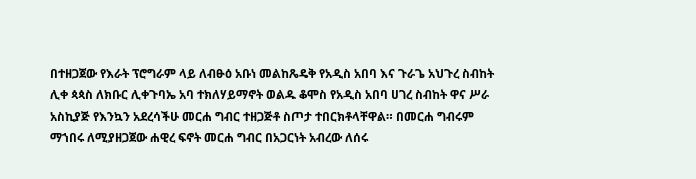በተዘጋጀው የእራት ፕሮግራም ላይ ለብፁዕ አቡነ መልከጼዴቅ የአዲስ አበባ እና ጉራጌ አህጉረ ስብከት ሊቀ ጳጳስ ለክቡር ሊቀጉባኤ አባ ተክለሃይማኖት ወልዱ ቆሞስ የአዲስ አበባ ሀገረ ስብከት ዋና ሥራ አስኪያጅ የእንኳን አደረሳችሁ መርሐ ግብር ተዘጋጅቶ ስጦታ ተበርክቶላቸዋል። በመርሐ ግብሩም ማኀበሩ ለሚያዘጋጀው ሐዊረ ፍኖት መርሐ ግብር በአጋርነት አብረው ለሰሩ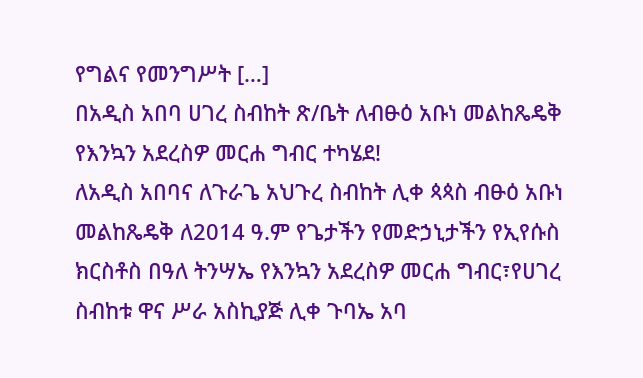የግልና የመንግሥት […]
በአዲስ አበባ ሀገረ ስብከት ጽ/ቤት ለብፁዕ አቡነ መልከጼዴቅ የእንኳን አደረስዎ መርሐ ግብር ተካሄደ!
ለአዲስ አበባና ለጉራጌ አህጉረ ስብከት ሊቀ ጳጳስ ብፁዕ አቡነ መልከጼዴቅ ለ2014 ዓ.ም የጌታችን የመድኃኒታችን የኢየሱስ ክርስቶስ በዓለ ትንሣኤ የእንኳን አደረስዎ መርሐ ግብር፣የሀገረ ስብከቱ ዋና ሥራ አስኪያጅ ሊቀ ጉባኤ አባ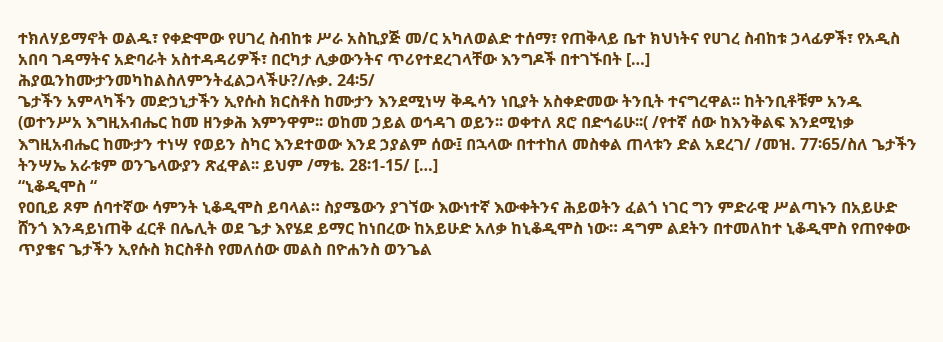ተክለሃይማኖት ወልዱ፣ የቀድሞው የሀገረ ስብከቱ ሥራ አስኪያጅ መ/ር አካለወልድ ተሰማ፣ የጠቅላይ ቤተ ክህነትና የሀገረ ስብከቱ ኃላፊዎች፣ የአዲስ አበባ ገዳማትና አድባራት አስተዳዳሪዎች፣ በርካታ ሊቃውንትና ጥሪየተደረገላቸው እንግዶች በተገኙበት […]
ሕያዉንከሙታንመካከልስለምንትፈልጋላችሁ?/ሉቃ. 24፡5/
ጌታችን አምላካችን መድኃኒታችን ኢየሱስ ክርስቶስ ከሙታን እንደሚነሣ ቅዱሳን ነቢያት አስቀድመው ትንቢት ተናግረዋል፡፡ ከትንቢቶቹም አንዱ (ወተንሥአ እግዚአብሔር ከመ ዘንቃሕ እምንዋም፡፡ ወከመ ኃይል ወኅዳገ ወይን፡፡ ወቀተለ ጸሮ በድኅሬሁ፡፡( /የተኛ ሰው ከእንቅልፍ እንደሚነቃ እግዚአብሔር ከሙታን ተነሣ የወይን ስካር እንደተወው እንደ ኃያልም ሰው፤ በኋላው በተተከለ መስቀል ጠላቱን ድል አደረገ/ /መዝ. 77፡65/ስለ ጌታችን ትንሣኤ አራቱም ወንጌላውያን ጽፈዋል፡፡ ይህም /ማቴ. 28፡1-15/ […]
“ኒቆዲሞስ “
የዐቢይ ጾም ሰባተኛው ሳምንት ኒቆዲሞስ ይባላል። ስያሜውን ያገኘው እውነተኛ እውቀትንና ሕይወትን ፈልጎ ነገር ግን ምድራዊ ሥልጣኑን በአይሁድ ሸንጎ እንዳይነጠቅ ፈርቶ በሌሊት ወደ ጌታ እየሄደ ይማር ከነበረው ከአይሁድ አለቃ ከኒቆዲሞስ ነው። ዳግም ልደትን በተመለከተ ኒቆዲሞስ የጠየቀው ጥያቄና ጌታችን ኢየሱስ ክርስቶስ የመለሰው መልስ በዮሐንስ ወንጌል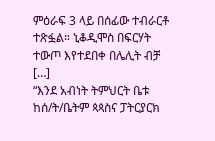ምዕራፍ 3 ላይ በሰፊው ተብራርቶ ተጽፏል። ኒቆዲሞስ በፍርሃት ተውጦ እየተደበቀ በሌሊት ብቻ […]
“እንደ አብነት ትምህርት ቤቱ ከሰ/ት/ቤትም ጳጳስና ፓትርያርክ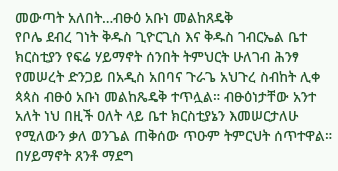መውጣት አለበት…ብፁዕ አቡነ መልከጸዴቅ
የቦሌ ደብረ ገነት ቅዱስ ጊዮርጊስ እና ቅዱስ ገብርኤል ቤተ ክርስቲያን የፍሬ ሃይማኖት ሰንበት ትምህርት ሁለገብ ሕንፃ የመሠረት ድንጋይ በአዲስ አበባና ጉራጌ አህጉረ ስብከት ሊቀ ጳጳስ ብፁዕ አቡነ መልከጼዴቅ ተጥሏል። ብፁዕነታቸው አንተ አለት ነህ በዚች ዐለት ላይ ቤተ ክርስቲያኔን እመሠርታለሁ የሚለውን ቃለ ወንጌል ጠቅሰው ጥዑም ትምርህት ሰጥተዋል። በሃይማኖት ጸንቶ ማደግ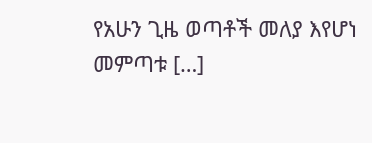የአሁን ጊዜ ወጣቶች መለያ እየሆነ መምጣቱ […]